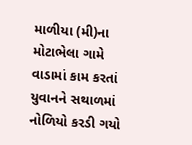માળીયા (મી)ના મોટાભેલા ગામે વાડામાં કામ કરતાં યુવાનને સથાળમાં નોળિયો કરડી ગયો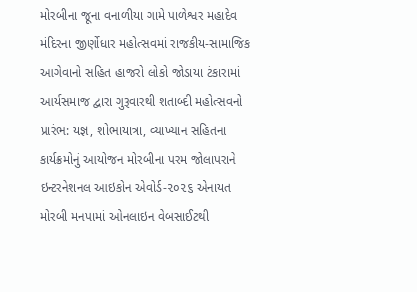મોરબીના જૂના વનાળીયા ગામે પાળેશ્વર મહાદેવ મંદિરના જીર્ણોધાર મહોત્સવમાં રાજકીય-સામાજિક આગેવાનો સહિત હાજરો લોકો જોડાયા ટંકારામાં આર્યસમાજ દ્વારા ગુરૂવારથી શતાબ્દી મહોત્સવનો પ્રારંભ: યજ્ઞ, શોભાયાત્રા, વ્યાખ્યાન સહિતના કાર્યક્રમોનું આયોજન મોરબીના પરમ જોલાપરાને ઇન્ટરનેશનલ આઇકોન એવોર્ડ-૨૦૨૬ એનાયત મોરબી મનપામાં ઓનલાઇન વેબસાઈટથી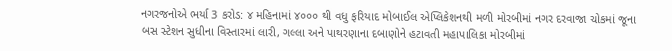નગરજનોએ ભર્યા 3 કરોડ: ૪ મહિનામાં ૪૦૦૦ થી વધુ ફરિયાદ મોબાઈલ એપ્લિકેશનથી મળી મોરબીમાં નગર દરવાજા ચોકમાં જૂના બસ સ્ટેશન સુધીના વિસ્તારમાં લારી, ગલ્લા અને પાથરણાના દબાણોને હટાવતી મહાપાલિકા મોરબીમાં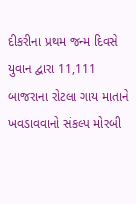દીકરીના પ્રથમ જન્મ દિવસે યુવાન દ્વારા 11,111 બાજરાના રોટલા ગાય માતાને ખવડાવવાનો સંકલ્પ મોરબી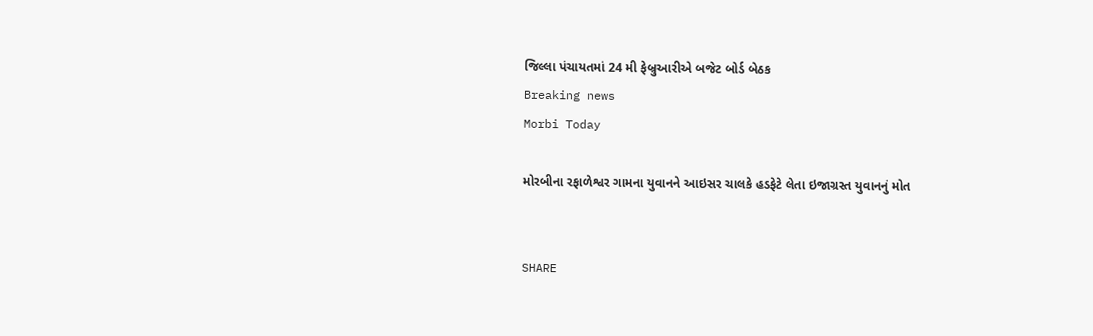જિલ્લા પંચાયતમાં 24 મી ફેબ્રુઆરીએ બજેટ બોર્ડ બેઠક
Breaking news
Morbi Today

મોરબીના રફાળેશ્વર ગામના યુવાનને આઇસર ચાલકે હડફેટે લેતા ઇજાગ્રસ્ત યુવાનનું મોત


SHARE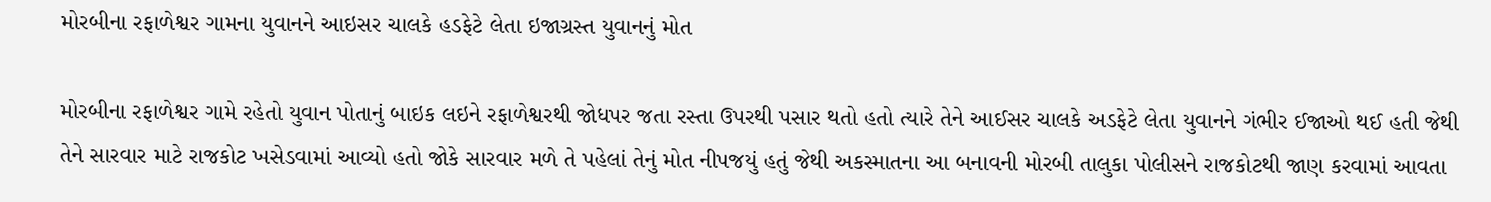મોરબીના રફાળેશ્વર ગામના યુવાનને આઇસર ચાલકે હડફેટે લેતા ઇજાગ્રસ્ત યુવાનનું મોત

મોરબીના રફાળેશ્વર ગામે રહેતો યુવાન પોતાનું બાઇક લઇને રફાળેશ્વરથી જોધપર જતા રસ્તા ઉપરથી પસાર થતો હતો ત્યારે તેને આઈસર ચાલકે અડફેટે લેતા યુવાનને ગંભીર ઈજાઓ થઈ હતી જેથી તેને સારવાર માટે રાજકોટ ખસેડવામાં આવ્યો હતો જોકે સારવાર મળે તે પહેલાં તેનું મોત નીપજયું હતું જેથી અકસ્માતના આ બનાવની મોરબી તાલુકા પોલીસને રાજકોટથી જાણ કરવામાં આવતા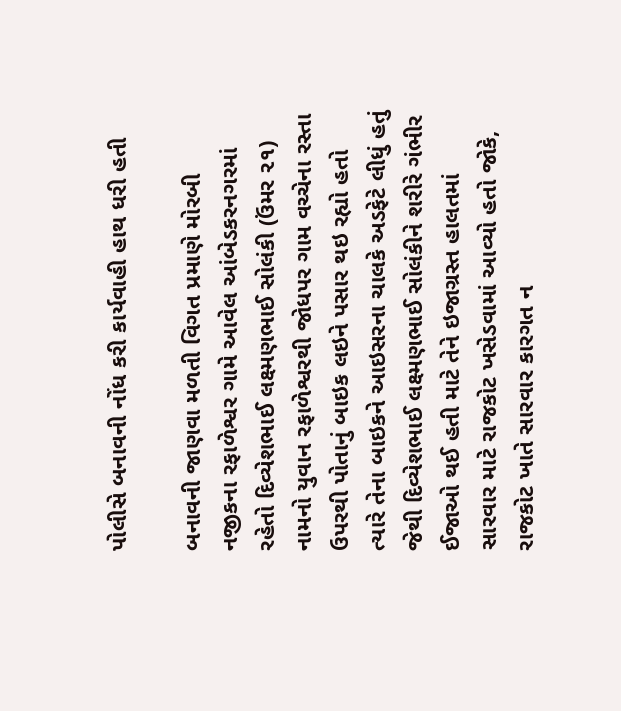પોલીસે બનાવની નોંધ કરી કાર્યવાહી હાથ ધરી હતી

બનાવની જાણવા મળતી વિગત પ્રમાણે મોરબી નજીકના રફાળેશ્વર ગામે આવેલ આંબેડકરનગરમાં રહેતો દિવ્યેશભાઈ લક્ષ્મણભાઈ સોલંકી (ઉંમર ૨૧) નામનો યુવાન રફાળેશ્વરથી જોધપર ગામ વચ્ચેના રસ્તા ઉપરથી પોતાનું બાઇક લઇને પસાર થઇ રહ્યો હતો ત્યારે તેના બાઇકને આઇસરના ચાલકે અડફેટે લીધું હતું જેથી દિવ્યેશભાઈ લક્ષ્મણભાઈ સોલંકીને શરીરે ગંભીર ઈજાઓ થઈ હતી માટે તેને ઇજાગ્રસ્ત હાલતમાં સારવાર માટે રાજકોટ ખસેડવામાં આવ્યો હતો જોકે, રાજકોટ ખાતે સારવાર કારગત ન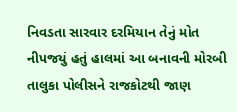નિવડતા સારવાર દરમિયાન તેનું મોત નીપજયું હતું હાલમાં આ બનાવની મોરબી તાલુકા પોલીસને રાજકોટથી જાણ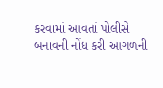કરવામાં આવતાં પોલીસે બનાવની નોંધ કરી આગળની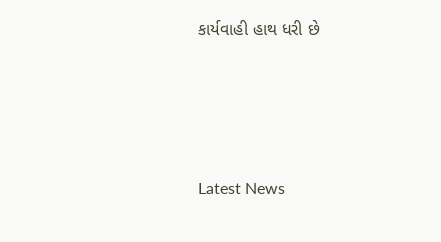કાર્યવાહી હાથ ધરી છે






Latest News